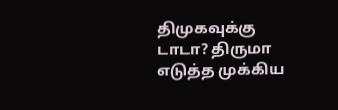திமுகவுக்கு டாடா? திருமா எடுத்த முக்கிய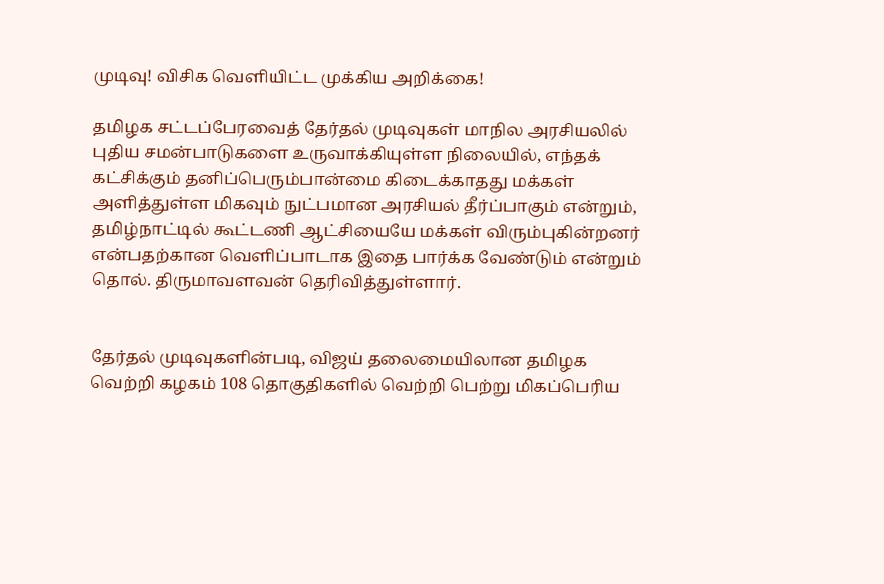முடிவு! விசிக வெளியிட்ட முக்கிய அறிக்கை!

தமிழக சட்டப்பேரவைத் தேர்தல் முடிவுகள் மாநில அரசியலில் புதிய சமன்பாடுகளை உருவாக்கியுள்ள நிலையில், எந்தக் கட்சிக்கும் தனிப்பெரும்பான்மை கிடைக்காதது மக்கள் அளித்துள்ள மிகவும் நுட்பமான அரசியல் தீர்ப்பாகும் என்றும், தமிழ்நாட்டில் கூட்டணி ஆட்சியையே மக்கள் விரும்புகின்றனர் என்பதற்கான வெளிப்பாடாக இதை பார்க்க வேண்டும் என்றும் தொல். திருமாவளவன் தெரிவித்துள்ளார்.


தேர்தல் முடிவுகளின்படி, விஜய் தலைமையிலான தமிழக வெற்றி கழகம் 108 தொகுதிகளில் வெற்றி பெற்று மிகப்பெரிய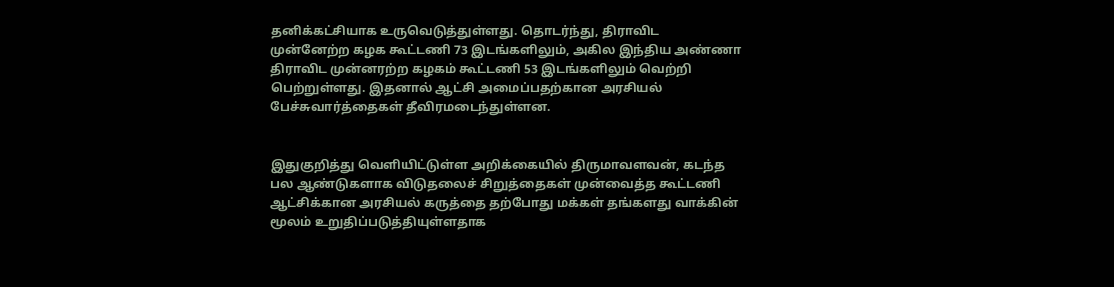தனிக்கட்சியாக உருவெடுத்துள்ளது. தொடர்ந்து, திராவிட முன்னேற்ற கழக கூட்டணி 73 இடங்களிலும், அகில இந்திய அண்ணா திராவிட முன்னரற்ற கழகம் கூட்டணி 53 இடங்களிலும் வெற்றி பெற்றுள்ளது. இதனால் ஆட்சி அமைப்பதற்கான அரசியல் பேச்சுவார்த்தைகள் தீவிரமடைந்துள்ளன.


இதுகுறித்து வெளியிட்டுள்ள அறிக்கையில் திருமாவளவன், கடந்த பல ஆண்டுகளாக விடுதலைச் சிறுத்தைகள் முன்வைத்த கூட்டணி ஆட்சிக்கான அரசியல் கருத்தை தற்போது மக்கள் தங்களது வாக்கின் மூலம் உறுதிப்படுத்தியுள்ளதாக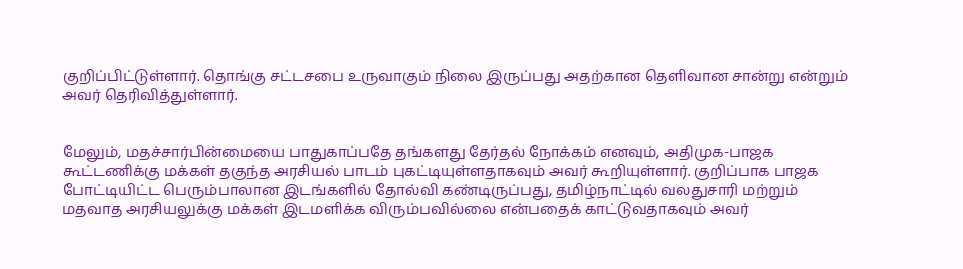குறிப்பிட்டுள்ளார். தொங்கு சட்டசபை உருவாகும் நிலை இருப்பது அதற்கான தெளிவான சான்று என்றும் அவர் தெரிவித்துள்ளார்.


மேலும், மதச்சார்பின்மையை பாதுகாப்பதே தங்களது தேர்தல் நோக்கம் எனவும், அதிமுக-பாஜக கூட்டணிக்கு மக்கள் தகுந்த அரசியல் பாடம் புகட்டியுள்ளதாகவும் அவர் கூறியுள்ளார். குறிப்பாக பாஜக போட்டியிட்ட பெரும்பாலான இடங்களில் தோல்வி கண்டிருப்பது, தமிழ்நாட்டில் வலதுசாரி மற்றும் மதவாத அரசியலுக்கு மக்கள் இடமளிக்க விரும்பவில்லை என்பதைக் காட்டுவதாகவும் அவர்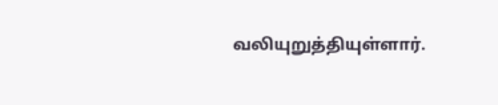வலியுறுத்தியுள்ளார்.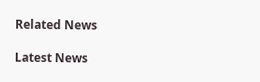Related News

Latest News